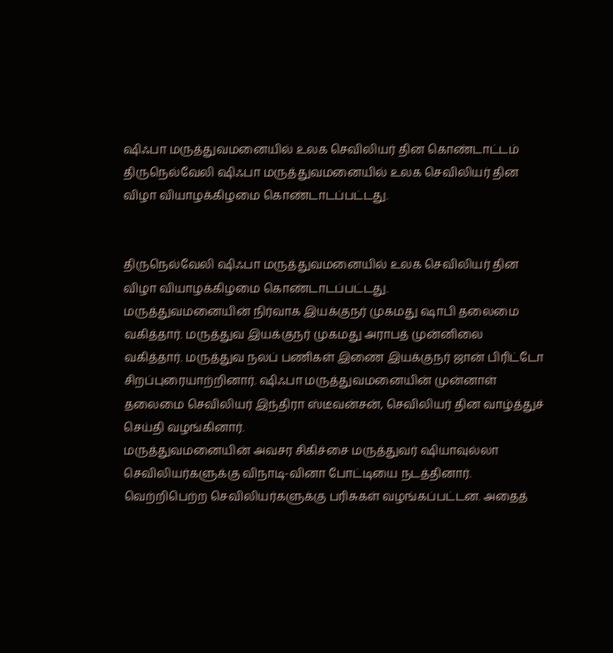ஷிஃபா மருத்துவமனையில் உலக செவிலியர் தின கொண்டாட்டம்
திருநெல்வேலி ஷிஃபா மருத்துவமனையில் உலக செவிலியர் தின விழா வியாழக்கிழமை கொண்டாடப்பட்டது.


திருநெல்வேலி ஷிஃபா மருத்துவமனையில் உலக செவிலியர் தின விழா வியாழக்கிழமை கொண்டாடப்பட்டது.
மருத்துவமனையின் நிர்வாக இயக்குநர் முகமது ஷாபி தலைமை வகித்தார். மருத்துவ இயக்குநர் முகமது அராபத் முன்னிலை வகித்தார். மருத்துவ நலப் பணிகள் இணை இயக்குநர் ஜான் பிரிட்டோ சிறப்புரையாற்றினார். ஷிஃபா மருத்துவமனையின் முன்னாள் தலைமை செவிலியர் இந்திரா ஸ்டீவன்சன், செவிலியர் தின வாழ்த்துச் செய்தி வழங்கினார்.
மருத்துவமனையின் அவசர சிகிச்சை மருத்துவர் ஷியாவுல்லா செவிலியர்களுக்கு விநாடி-வினா போட்டியை நடத்தினார். வெற்றிபெற்ற செவிலியர்களுக்கு பரிசுகள் வழங்கப்பட்டன. அதைத்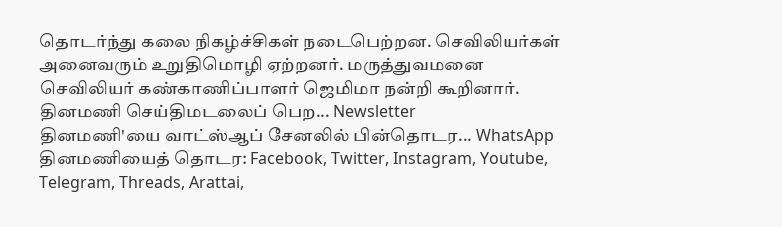தொடர்ந்து கலை நிகழ்ச்சிகள் நடைபெற்றன. செவிலியர்கள் அனைவரும் உறுதிமொழி ஏற்றனர். மருத்துவமனை செவிலியர் கண்காணிப்பாளர் ஜெமிமா நன்றி கூறினார்.
தினமணி செய்திமடலைப் பெற... Newsletter
தினமணி'யை வாட்ஸ்ஆப் சேனலில் பின்தொடர... WhatsApp
தினமணியைத் தொடர: Facebook, Twitter, Instagram, Youtube, Telegram, Threads, Arattai,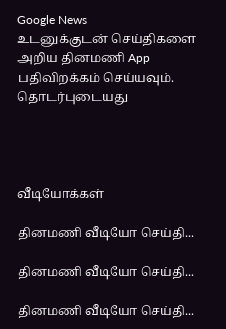Google News
உடனுக்குடன் செய்திகளை அறிய தினமணி App பதிவிறக்கம் செய்யவும்.
தொடர்புடையது




வீடியோக்கள்

தினமணி வீடியோ செய்தி...

தினமணி வீடியோ செய்தி...

தினமணி வீடியோ செய்தி...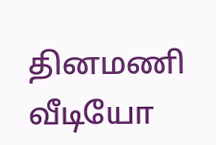தினமணி வீடியோ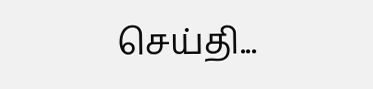செய்தி...